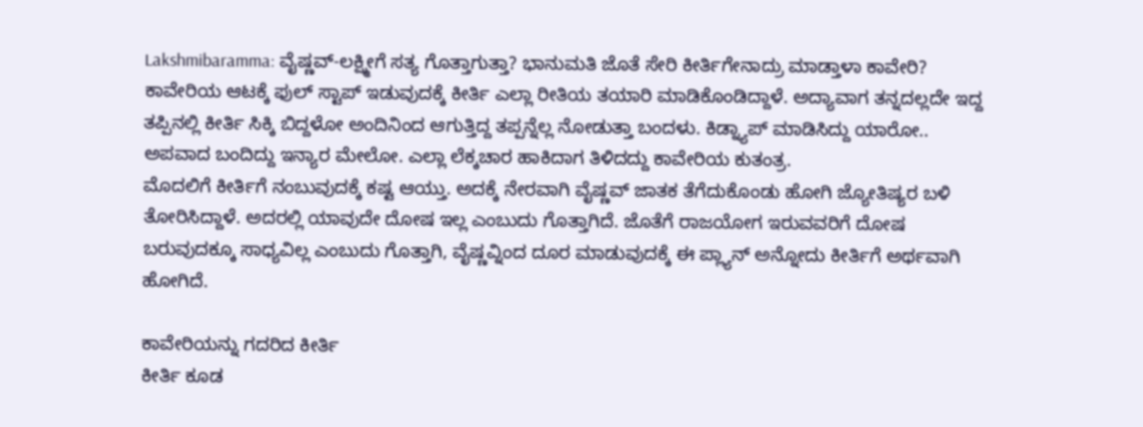Lakshmibaramma: ವೈಷ್ಣವ್-ಲಕ್ಷ್ಮೀಗೆ ಸತ್ಯ ಗೊತ್ತಾಗುತ್ತಾ? ಭಾನುಮತಿ ಜೊತೆ ಸೇರಿ ಕೀರ್ತಿಗೇನಾದ್ರು ಮಾಡ್ತಾಳಾ ಕಾವೇರಿ?
ಕಾವೇರಿಯ ಆಟಕ್ಕೆ ಫುಲ್ ಸ್ಟಾಪ್ ಇಡುವುದಕ್ಕೆ ಕೀರ್ತಿ ಎಲ್ಲಾ ರೀತಿಯ ತಯಾರಿ ಮಾಡಿಕೊಂಡಿದ್ದಾಳೆ. ಅದ್ಯಾವಾಗ ತನ್ನದಲ್ಲದೇ ಇದ್ದ ತಪ್ಪಿನಲ್ಲಿ ಕೀರ್ತಿ ಸಿಕ್ಕಿ ಬಿದ್ದಳೋ ಅಂದಿನಿಂದ ಆಗುತ್ತಿದ್ದ ತಪ್ಪನ್ನೆಲ್ಲ ನೋಡುತ್ತಾ ಬಂದಳು. ಕಿಡ್ನ್ಯಾಪ್ ಮಾಡಿಸಿದ್ದು ಯಾರೋ.. ಅಪವಾದ ಬಂದಿದ್ದು ಇನ್ಯಾರ ಮೇಲೋ. ಎಲ್ಲಾ ಲೆಕ್ಕಚಾರ ಹಾಕಿದಾಗ ತಿಳಿದದ್ದು ಕಾವೇರಿಯ ಕುತಂತ್ರ.
ಮೊದಲಿಗೆ ಕೀರ್ತಿಗೆ ನಂಬುವುದಕ್ಕೆ ಕಷ್ಟ ಆಯ್ತು. ಅದಕ್ಕೆ ನೇರವಾಗಿ ವೈಷ್ಣವ್ ಜಾತಕ ತೆಗೆದುಕೊಂಡು ಹೋಗಿ ಜ್ಯೋತಿಷ್ಯರ ಬಳಿ ತೋರಿಸಿದ್ದಾಳೆ. ಅದರಲ್ಲಿ ಯಾವುದೇ ದೋಷ ಇಲ್ಲ ಎಂಬುದು ಗೊತ್ತಾಗಿದೆ. ಜೊತೆಗೆ ರಾಜಯೋಗ ಇರುವವರಿಗೆ ದೋಷ ಬರುವುದಕ್ಕೂ ಸಾಧ್ಯವಿಲ್ಲ ಎಂಬುದು ಗೊತ್ತಾಗಿ, ವೈಷ್ಣವ್ನಿಂದ ದೂರ ಮಾಡುವುದಕ್ಕೆ ಈ ಪ್ಲ್ಯಾನ್ ಅನ್ನೋದು ಕೀರ್ತಿಗೆ ಅರ್ಥವಾಗಿ ಹೋಗಿದೆ.

ಕಾವೇರಿಯನ್ನು ಗದರಿದ ಕೀರ್ತಿ
ಕೀರ್ತಿ ಕೂಡ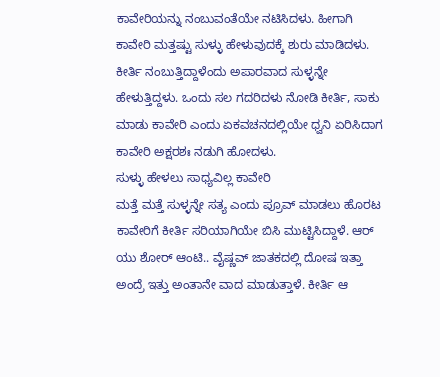ಕಾವೇರಿಯನ್ನು ನಂಬುವಂತೆಯೇ ನಟಿಸಿದಳು. ಹೀಗಾಗಿ ಕಾವೇರಿ ಮತ್ತಷ್ಟು ಸುಳ್ಳು ಹೇಳುವುದಕ್ಕೆ ಶುರು ಮಾಡಿದಳು. ಕೀರ್ತಿ ನಂಬುತ್ತಿದ್ದಾಳೆಂದು ಅಪಾರವಾದ ಸುಳ್ಳನ್ನೇ ಹೇಳುತ್ತಿದ್ದಳು. ಒಂದು ಸಲ ಗದರಿದಳು ನೋಡಿ ಕೀರ್ತಿ, ಸಾಕು ಮಾಡು ಕಾವೇರಿ ಎಂದು ಏಕವಚನದಲ್ಲಿಯೇ ಧ್ವನಿ ಏರಿಸಿದಾಗ ಕಾವೇರಿ ಅಕ್ಷರಶಃ ನಡುಗಿ ಹೋದಳು.
ಸುಳ್ಳು ಹೇಳಲು ಸಾಧ್ಯವಿಲ್ಲ ಕಾವೇರಿ
ಮತ್ತೆ ಮತ್ತೆ ಸುಳ್ಳನ್ನೇ ಸತ್ಯ ಎಂದು ಪ್ರೂವ್ ಮಾಡಲು ಹೊರಟ ಕಾವೇರಿಗೆ ಕೀರ್ತಿ ಸರಿಯಾಗಿಯೇ ಬಿಸಿ ಮುಟ್ಟಿಸಿದ್ದಾಳೆ. ಆರ್ ಯು ಶೋರ್ ಆಂಟಿ.. ವೈಷ್ಣವ್ ಜಾತಕದಲ್ಲಿ ದೋಷ ಇತ್ತಾ ಅಂದ್ರೆ ಇತ್ತು ಅಂತಾನೇ ವಾದ ಮಾಡುತ್ತಾಳೆ. ಕೀರ್ತಿ ಆ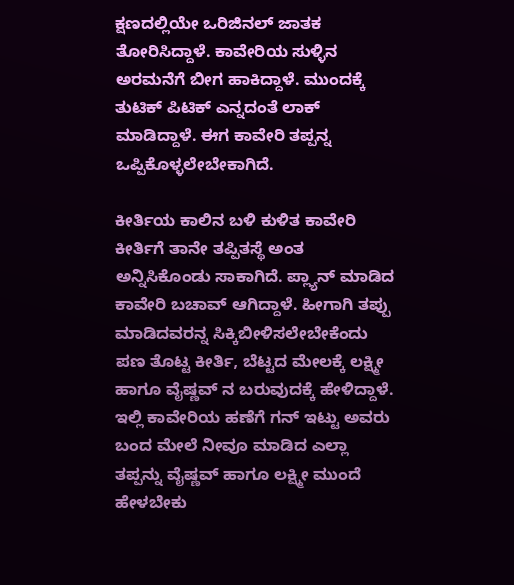ಕ್ಷಣದಲ್ಲಿಯೇ ಒರಿಜಿನಲ್ ಜಾತಕ ತೋರಿಸಿದ್ದಾಳೆ. ಕಾವೇರಿಯ ಸುಳ್ಳಿನ ಅರಮನೆಗೆ ಬೀಗ ಹಾಕಿದ್ದಾಳೆ. ಮುಂದಕ್ಕೆ ತುಟಿಕ್ ಪಿಟಿಕ್ ಎನ್ನದಂತೆ ಲಾಕ್ ಮಾಡಿದ್ದಾಳೆ. ಈಗ ಕಾವೇರಿ ತಪ್ಪನ್ನ ಒಪ್ಪಿಕೊಳ್ಳಲೇಬೇಕಾಗಿದೆ.

ಕೀರ್ತಿಯ ಕಾಲಿನ ಬಳಿ ಕುಳಿತ ಕಾವೇರಿ
ಕೀರ್ತಿಗೆ ತಾನೇ ತಪ್ಪಿತಸ್ಥೆ ಅಂತ ಅನ್ನಿಸಿಕೊಂಡು ಸಾಕಾಗಿದೆ. ಪ್ಲ್ಯಾನ್ ಮಾಡಿದ ಕಾವೇರಿ ಬಚಾವ್ ಆಗಿದ್ದಾಳೆ. ಹೀಗಾಗಿ ತಪ್ಪು ಮಾಡಿದವರನ್ನ ಸಿಕ್ಕಿಬೀಳಿಸಲೇಬೇಕೆಂದು ಪಣ ತೊಟ್ಟ ಕೀರ್ತಿ, ಬೆಟ್ಟದ ಮೇಲಕ್ಕೆ ಲಕ್ಷ್ಮೀ ಹಾಗೂ ವೈಷ್ಣವ್ ನ ಬರುವುದಕ್ಕೆ ಹೇಳಿದ್ದಾಳೆ. ಇಲ್ಲಿ ಕಾವೇರಿಯ ಹಣೆಗೆ ಗನ್ ಇಟ್ಟು ಅವರು ಬಂದ ಮೇಲೆ ನೀವೂ ಮಾಡಿದ ಎಲ್ಲಾ ತಪ್ಪನ್ನು ವೈಷ್ಣವ್ ಹಾಗೂ ಲಕ್ಷ್ಮೀ ಮುಂದೆ ಹೇಳಬೇಕು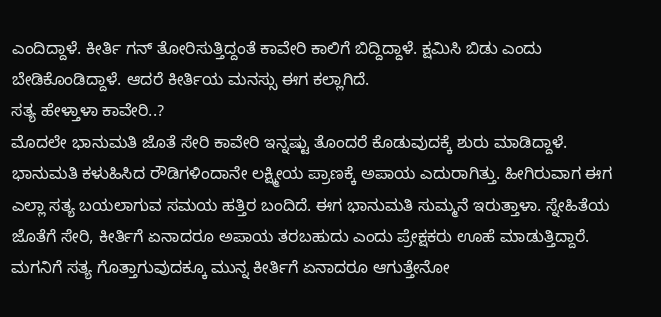ಎಂದಿದ್ದಾಳೆ. ಕೀರ್ತಿ ಗನ್ ತೋರಿಸುತ್ತಿದ್ದಂತೆ ಕಾವೇರಿ ಕಾಲಿಗೆ ಬಿದ್ದಿದ್ದಾಳೆ. ಕ್ಷಮಿಸಿ ಬಿಡು ಎಂದು ಬೇಡಿಕೊಂಡಿದ್ದಾಳೆ. ಆದರೆ ಕೀರ್ತಿಯ ಮನಸ್ಸು ಈಗ ಕಲ್ಲಾಗಿದೆ.
ಸತ್ಯ ಹೇಳ್ತಾಳಾ ಕಾವೇರಿ..?
ಮೊದಲೇ ಭಾನುಮತಿ ಜೊತೆ ಸೇರಿ ಕಾವೇರಿ ಇನ್ನಷ್ಟು ತೊಂದರೆ ಕೊಡುವುದಕ್ಕೆ ಶುರು ಮಾಡಿದ್ದಾಳೆ. ಭಾನುಮತಿ ಕಳುಹಿಸಿದ ರೌಡಿಗಳಿಂದಾನೇ ಲಕ್ಷ್ಮೀಯ ಪ್ರಾಣಕ್ಕೆ ಅಪಾಯ ಎದುರಾಗಿತ್ತು. ಹೀಗಿರುವಾಗ ಈಗ ಎಲ್ಲಾ ಸತ್ಯ ಬಯಲಾಗುವ ಸಮಯ ಹತ್ತಿರ ಬಂದಿದೆ. ಈಗ ಭಾನುಮತಿ ಸುಮ್ಮನೆ ಇರುತ್ತಾಳಾ. ಸ್ನೇಹಿತೆಯ ಜೊತೆಗೆ ಸೇರಿ, ಕೀರ್ತಿಗೆ ಏನಾದರೂ ಅಪಾಯ ತರಬಹುದು ಎಂದು ಪ್ರೇಕ್ಷಕರು ಊಹೆ ಮಾಡುತ್ತಿದ್ದಾರೆ. ಮಗನಿಗೆ ಸತ್ಯ ಗೊತ್ತಾಗುವುದಕ್ಕೂ ಮುನ್ನ ಕೀರ್ತಿಗೆ ಏನಾದರೂ ಆಗುತ್ತೇನೋ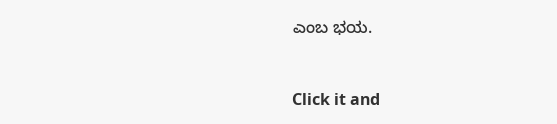ಎಂಬ ಭಯ.


Click it and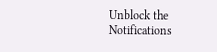Unblock the Notifications